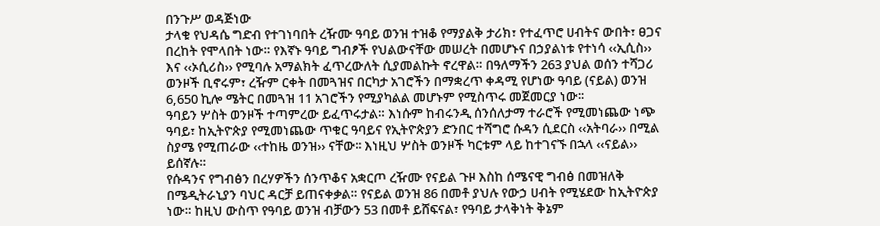በንጉሥ ወዳጅነው
ታላቁ የህዳሴ ግድብ የተገነባበት ረዥሙ ዓባይ ወንዝ ተዝቆ የማያልቅ ታሪክ፣ የተፈጥሮ ሀብትና ውበት፣ ፀጋና በረከት የሞላበት ነው። የእኛኑ ዓባይ ግብፆች የህልውናቸው መሠረት በመሆኑና በኃያልነቱ የተነሳ ‹‹ኢሲስ›› እና ‹‹ኦሲሪስ›› የሚባሉ አማልክት ፈጥረውለት ሲያመልኩት ኖረዋል። በዓለማችን 263 ያህል ወሰን ተሻጋሪ ወንዞች ቢኖሩም፣ ረዥም ርቀት በመጓዝና በርካታ አገሮችን በማቋረጥ ቀዳሚ የሆነው ዓባይ (ናይል) ወንዝ 6,650 ኪሎ ሜትር በመጓዝ 11 አገሮችን የሚያካልል መሆኑም የሚስጥሩ መጀመርያ ነው፡፡
ዓባይን ሦስት ወንዞች ተጣምረው ይፈጥሩታል። እነሱም ከብሩንዲ ሰንሰለታማ ተራሮች የሚመነጨው ነጭ ዓባይ፣ ከኢትዮጵያ የሚመነጨው ጥቁር ዓባይና የኢትዮጵያን ድንበር ተሻግሮ ሱዳን ሲደርስ ‹‹አትባራ›› በሚል ስያሜ የሚጠራው ‹‹ተከዜ ወንዝ›› ናቸው፡፡ እነዚህ ሦስት ወንዞች ካርቱም ላይ ከተገናኙ በኋላ ‹‹ናይል›› ይሰኛሉ።
የሱዳንና የግብፅን በረሃዎችን ሰንጥቆና አቋርጦ ረዥሙ የናይል ጉዞ እስከ ሰሜናዊ ግብፅ በመዝለቅ በሜዲትራኒያን ባህር ዳርቻ ይጠናቀቃል። የናይል ወንዝ 86 በመቶ ያህሉ የውኃ ሀብት የሚሄደው ከኢትዮጵያ ነው። ከዚህ ውስጥ የዓባይ ወንዝ ብቻውን 53 በመቶ ይሸፍናል፣ የዓባይ ታላቅነት ቅኔም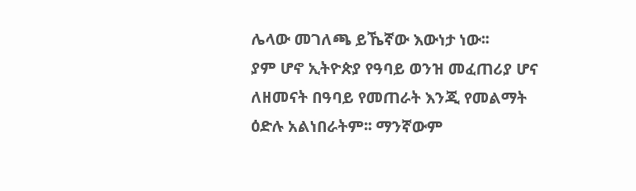ሌላው መገለጫ ይኼኛው እውነታ ነው፡፡
ያም ሆኖ ኢትዮጵያ የዓባይ ወንዝ መፈጠሪያ ሆና ለዘመናት በዓባይ የመጠራት እንጂ የመልማት ዕድሉ አልነበራትም፡፡ ማንኛውም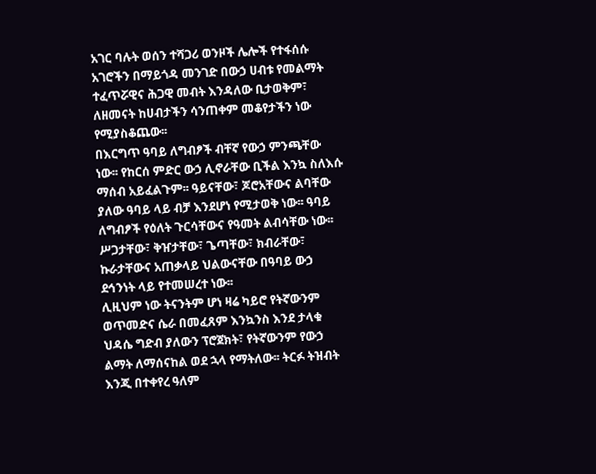አገር ባሉት ወሰን ተሻጋሪ ወንዞች ሌሎች የተፋሰሱ አገሮችን በማይጎዳ መንገድ በውኃ ሀብቱ የመልማት ተፈጥሯዊና ሕጋዊ መብት እንዳለው ቢታወቅም፣ ለዘመናት ከሀብታችን ሳንጠቀም መቆየታችን ነው የሚያስቆጨው፡፡
በእርግጥ ዓባይ ለግብፆች ብቸኛ የውኃ ምንጫቸው ነው፡፡ የከርሰ ምድር ውኃ ሊኖራቸው ቢችል እንኳ ስለእሱ ማሰብ አይፈልጉም፡፡ ዓይናቸው፣ ጆሮአቸውና ልባቸው ያለው ዓባይ ላይ ብቻ እንደሆነ የሚታወቅ ነው፡፡ ዓባይ ለግብፆች የዕለት ጉርሳቸውና የዓመት ልብሳቸው ነው፡፡ ሥጋታቸው፣ ቅዠታቸው፣ ጌጣቸው፣ ክብራቸው፣ ኩራታቸውና አጠቃላይ ህልውናቸው በዓባይ ውኃ ደኅንነት ላይ የተመሠረተ ነው፡፡
ሊዚህም ነው ትናንትም ሆነ ዛሬ ካይሮ የትኛውንም ወጥመድና ሴራ በመፈጸም እንኳንስ እንደ ታላቁ ህዳሴ ግድብ ያለውን ፕሮጀክት፣ የትኛውንም የውኃ ልማት ለማሰናከል ወደ ኋላ የማትለው፡፡ ትርፉ ትዝብት እንጂ በተቀየረ ዓለም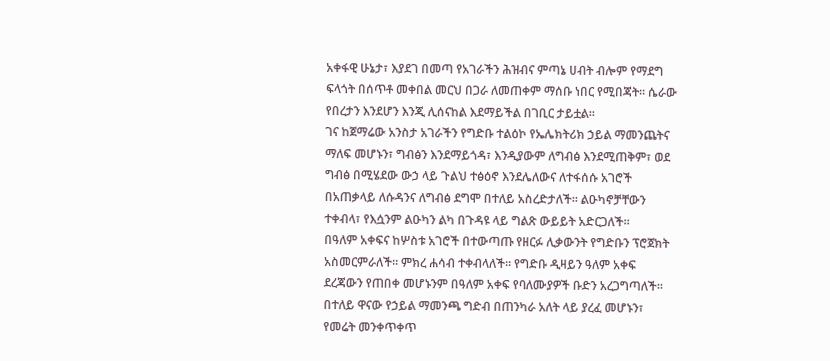አቀፋዊ ሁኔታ፣ እያደገ በመጣ የአገራችን ሕዝብና ምጣኔ ሀብት ብሎም የማደግ ፍላጎት በሰጥቶ መቀበል መርህ በጋራ ለመጠቀም ማሰቡ ነበር የሚበጃት፡፡ ሴራው የበረታን እንደሆን እንጂ ሊሰናከል እደማይችል በገቢር ታይቷል፡፡
ገና ከጀማሬው አንስታ አገራችን የግድቡ ተልዕኮ የኤሌክትሪክ ኃይል ማመንጨትና ማለፍ መሆኑን፣ ግብፅን እንደማይጎዳ፣ እንዲያውም ለግብፅ እንደሚጠቅም፣ ወደ ግብፅ በሚሄደው ውኃ ላይ ጉልህ ተፅዕኖ እንደሌለውና ለተፋሰሱ አገሮች በአጠቃላይ ለሱዳንና ለግብፅ ደግሞ በተለይ አስረድታለች፡፡ ልዑካኖቻቸውን ተቀብላ፣ የእሷንም ልዑካን ልካ በጉዳዩ ላይ ግልጽ ውይይት አድርጋለች፡፡
በዓለም አቀፍና ከሦስቱ አገሮች በተውጣጡ የዘርፉ ሊቃውንት የግድቡን ፕሮጀክት አስመርምራለች፡፡ ምክረ ሐሳብ ተቀብላለች፡፡ የግድቡ ዲዛይን ዓለም አቀፍ ደረጃውን የጠበቀ መሆኑንም በዓለም አቀፍ የባለሙያዎች ቡድን አረጋግጣለች፡፡ በተለይ ዋናው የኃይል ማመንጫ ግድብ በጠንካራ አለት ላይ ያረፈ መሆኑን፣ የመሬት መንቀጥቀጥ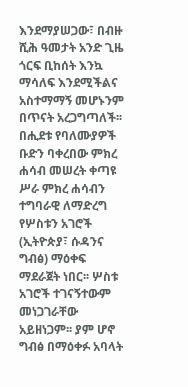እንደማያሠጋው፣ በብዙ ሺሕ ዓመታት አንድ ጊዜ ጎርፍ ቢከሰት እንኳ ማሳለፍ እንደሚችልና አስተማማኝ መሆኑንም በጥናት አረጋግጣለች፡፡
በሒደቱ የባለሙያዎች ቡድን ባቀረበው ምክረ ሐሳብ መሠረት ቀጣዩ ሥራ ምክረ ሐሳብን ተግባራዊ ለማድረግ የሦስቱን አገሮች (ኢትዮጵያ፣ ሱዳንና ግብፅ) ማዕቀፍ ማደራጀት ነበር፡፡ ሦስቱ አገሮች ተገናኝተውም መነጋገራቸው አይዘነጋም፡፡ ያም ሆኖ ግብፅ በማዕቀፉ አባላት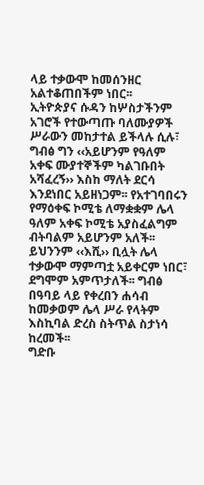ላይ ተቃውሞ ከመሰንዘር አልተቆጠበችም ነበር፡፡
ኢትዮጵያና ሱዳን ከሦስታችንም አገሮች የተውጣጡ ባለሙያዎች ሥራውን መከታተል ይችላሉ ሲሉ፣ ግብፅ ግን ‹‹አይሆንም የዓለም አቀፍ ሙያተኞችም ካልገቡበት አሻፈረኝ›› እስከ ማለት ደርሳ እንደነበር አይዘነጋም፡፡ የአተገባበሩን የማዕቀፍ ኮሚቴ ለማቋቋም ሌላ ዓለም አቀፍ ኮሚቴ አያስፈልግም ብትባልም አይሆንም አለች፡፡ ይህንንም ‹‹እሺ›› ቢሏት ሌላ ተቃውሞ ማምጣቷ አይቀርም ነበር፣ ደግሞም አምጥታለች፡፡ ግብፅ በዓባይ ላይ የቀረበን ሐሳብ ከመቃወም ሌላ ሥራ የላትም እስኪባል ድረስ ስትጥል ስታነሳ ከረመች፡፡
ግድቡ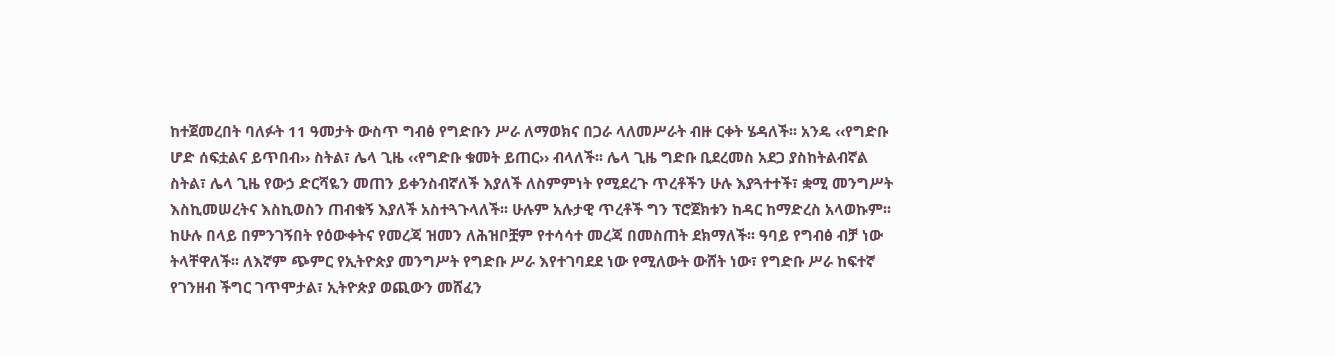ከተጀመረበት ባለፉት 11 ዓመታት ውስጥ ግብፅ የግድቡን ሥራ ለማወክና በጋራ ላለመሥራት ብዙ ርቀት ሄዳለች፡፡ አንዴ ‹‹የግድቡ ሆድ ሰፍቷልና ይጥበብ›› ስትል፣ ሌላ ጊዜ ‹‹የግድቡ ቁመት ይጠር›› ብላለች፡፡ ሌላ ጊዜ ግድቡ ቢደረመስ አደጋ ያስከትልብኛል ስትል፣ ሌላ ጊዜ የውኃ ድርሻዬን መጠን ይቀንስብኛለች እያለች ለስምምነት የሚደረጉ ጥረቶችን ሁሉ እያጓተተች፣ ቋሚ መንግሥት እስኪመሠረትና እስኪወስን ጠብቁኝ እያለች አስተጓጉላለች፡፡ ሁሉም አሉታዊ ጥረቶች ግን ፕሮጀክቱን ከዳር ከማድረስ አላወኩም፡፡
ከሁሉ በላይ በምንገኝበት የዕውቀትና የመረጃ ዝመን ለሕዝቦቿም የተሳሳተ መረጃ በመስጠት ደክማለች፡፡ ዓባይ የግብፅ ብቻ ነው ትላቸዋለች፡፡ ለእኛም ጭምር የኢትዮጵያ መንግሥት የግድቡ ሥራ እየተገባደደ ነው የሚለውት ውሸት ነው፣ የግድቡ ሥራ ከፍተኛ የገንዘብ ችግር ገጥሞታል፣ ኢትዮጵያ ወጪውን መሸፈን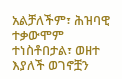አልቻለችም፣ ሕዝባዊ ተቃውሞም ተነስቶበታል፣ ወዘተ እያለች ወገኖቿን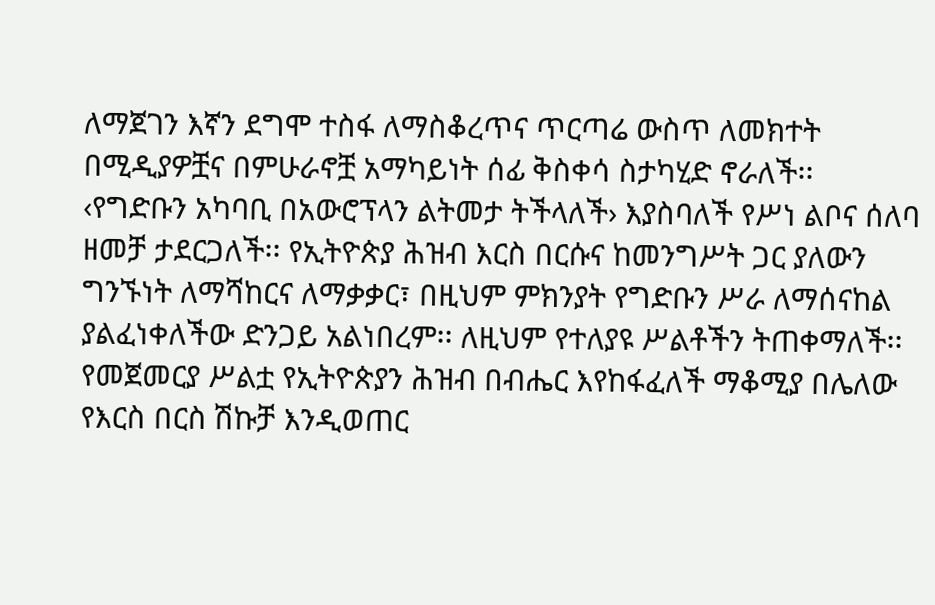ለማጀገን እኛን ደግሞ ተስፋ ለማስቆረጥና ጥርጣሬ ውስጥ ለመክተት በሚዲያዎቿና በምሁራኖቿ አማካይነት ሰፊ ቅስቀሳ ስታካሂድ ኖራለች፡፡
‹የግድቡን አካባቢ በአውሮፕላን ልትመታ ትችላለች› እያስባለች የሥነ ልቦና ሰለባ ዘመቻ ታደርጋለች፡፡ የኢትዮጵያ ሕዝብ እርስ በርሱና ከመንግሥት ጋር ያለውን ግንኙነት ለማሻከርና ለማቃቃር፣ በዚህም ምክንያት የግድቡን ሥራ ለማሰናከል ያልፈነቀለችው ድንጋይ አልነበረም፡፡ ለዚህም የተለያዩ ሥልቶችን ትጠቀማለች፡፡
የመጀመርያ ሥልቷ የኢትዮጵያን ሕዝብ በብሔር እየከፋፈለች ማቆሚያ በሌለው የእርስ በርስ ሽኩቻ እንዲወጠር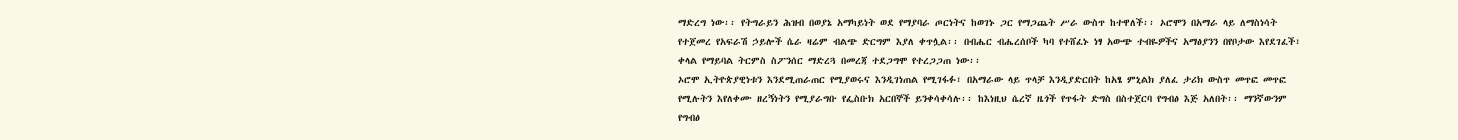ማድረግ ነው፡፡ የትግራይን ሕዝብ በወያኔ አማካይነት ወደ የማያባራ ጦርነትና ከወገኑ ጋር የማጋጨት ሥራ ውስጥ ከተዋለች፡፡ ኦሮሞን በአማራ ላይ ለማስነሳት የተጀመረ የአፍራሽ ኃይሎች ሴራ ዛሬም ብልጭ ድርግም እያለ ቀጥሏል፡፡ በብሔር ብሔረሰቦች ካባ የተሸፈኑ ነፃ አውጭ ተብዬዎችና አማፅያንን በየቦታው እየደገፈች፣ ቀላል የማይባል ትርምስ ስፖንሰር ማድረጓ በመረጃ ተደጋግሞ የተረጋጋጠ ነው፡፡
ኦሮሞ ኢትዮጵያዊነቱን እንደሚጠራጠር የሚያወሩና እንዲገነጠል የሚገፋፉ፣ በአማራው ላይ ጥላቻ እንዲያድርበት ከአፄ ምኒልክ ያለፈ ታሪክ ውስጥ መጥፎ መጥፎ የሚሉትን እየለቀሙ ዘረኝነትን የሚያራግቡ የፌስቡክ አርበኞች ይንቀሳቀሳሉ፡፡ ከእነዚህ ሴረኛ ዜጎች የጥፋት ድግስ በስተጀርባ የግብፅ እጅ አለበት፡፡ ማንኛውንም የግብፅ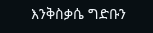እንቅስቃሴ ግድቡን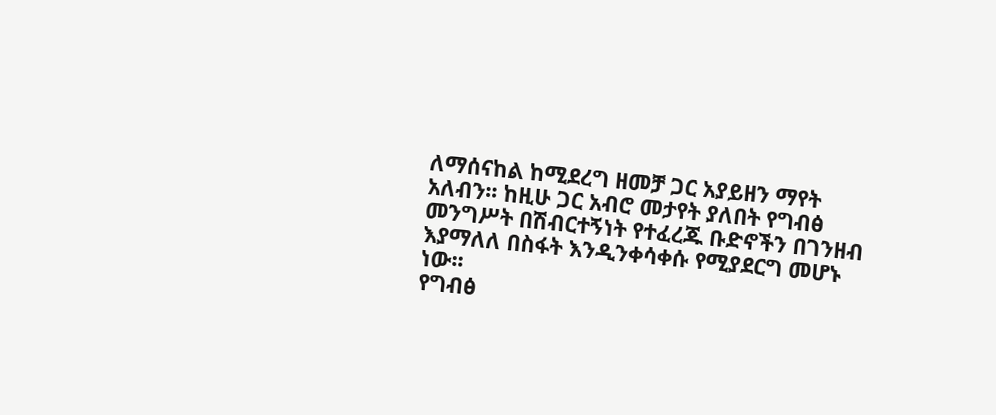ለማሰናከል ከሚደረግ ዘመቻ ጋር አያይዘን ማየት አለብን፡፡ ከዚሁ ጋር አብሮ መታየት ያለበት የግብፅ መንግሥት በሽብርተኝነት የተፈረጁ ቡድኖችን በገንዘብ እያማለለ በስፋት እንዲንቀሳቀሱ የሚያደርግ መሆኑ ነው፡፡
የግብፅ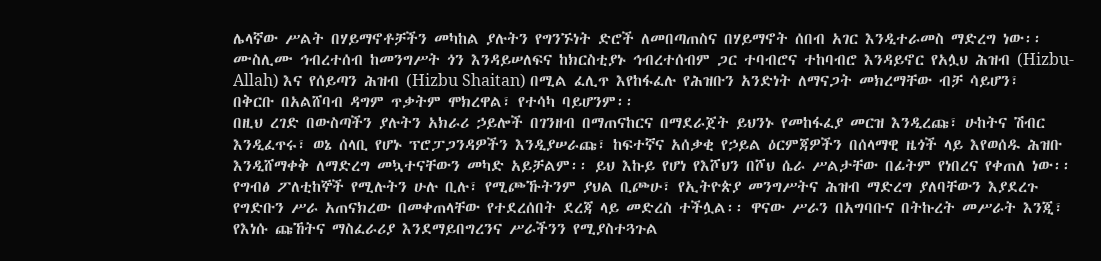ሌላኛው ሥልት በሃይማኖቶቻችን መካከል ያሉትን የግንኙነት ድሮች ለመበጣጠስና በሃይማኖት ሰበብ አገር እንዲተራመስ ማድረግ ነው፡፡ ሙስሊሙ ኅብረተሰብ ከመንግሥት ጎን እንዳይሠለፍና ከክርስቲያኑ ኅብረተሰብም ጋር ተባብሮና ተከባብሮ እንዳይኖር የአሏህ ሕዝብ (Hizbu-Allah) እና የሰይጣን ሕዝብ (Hizbu Shaitan) በሚል ፈሊጥ እየከፋፈሉ የሕዝቡን አንድነት ለማናጋት መክረማቸው ብቻ ሳይሆን፣ በቅርቡ በአልሸባብ ዳግም ጥቃትም ሞክረዋል፣ የተሳካ ባይሆንም፡፡
በዚህ ረገድ በውስጣችን ያሉትን አክራሪ ኃይሎች በገንዘብ በማጠናከርና በማደራጀት ይህንኑ የመከፋፈያ መርዝ እንዲረጩ፣ ሁከትና ሽብር እንዲፈጥሩ፣ ወኔ ሰላቢ የሆኑ ፕሮፓጋንዳዎችን እንዲያሠራጩ፣ ከፍተኛና አሰቃቂ የኃይል ዕርምጃዎችን በሰላማዊ ዜጎች ላይ እየወሰዱ ሕዝቡ እንዲሸማቀቅ ለማድረግ መኳተናቸውን መካድ አይቻልም፡፡ ይህ እኩይ የሆነ የእሾህን በሾህ ሴራ ሥልታቸው በፊትም የነበረና የቀጠለ ነው፡፡
የግብፅ ፖለቲከኞች የሚሉትን ሁሉ ቢሉ፣ የሚጮኹትንም ያህል ቢጮሁ፣ የኢትዮጵያ መንግሥትና ሕዝብ ማድረግ ያለባቸውን እያደረጉ የግድቡን ሥራ አጠናክረው በመቀጠላቸው የተደረሰበት ደረጃ ላይ መድረስ ተችሏል፡፡ ዋናው ሥራን በአግባቡና በትኩረት መሥራት እንጂ፣ የእነሱ ጩኸትና ማስፈራሪያ እንደማይበግረንና ሥራችንን የሚያስተጓጉል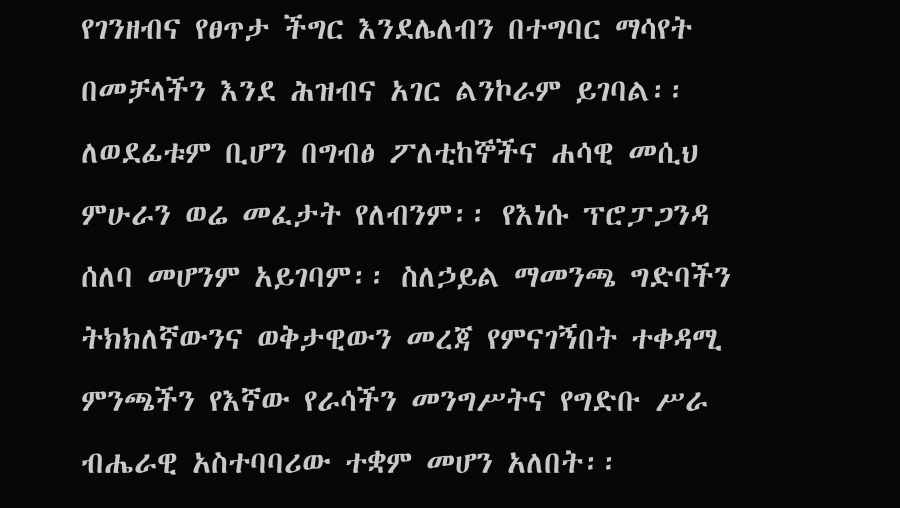የገንዘብና የፀጥታ ችግር እንደሌለብን በተግባር ማሳየት በመቻላችን እንደ ሕዝብና አገር ልንኮራም ይገባል፡፡
ለወደፊቱም ቢሆን በግብፅ ፖለቲከኞችና ሐሳዊ መሲህ ምሁራን ወሬ መፈታት የለብንም፡፡ የእነሱ ፕሮፓጋንዳ ሰለባ መሆንም አይገባም፡፡ ስለኃይል ማመንጫ ግድባችን ትክክለኛውንና ወቅታዊውን መረጃ የምናገኝበት ተቀዳሚ ምንጫችን የእኛው የራሳችን መንግሥትና የግድቡ ሥራ ብሔራዊ አስተባባሪው ተቋም መሆን አለበት፡፡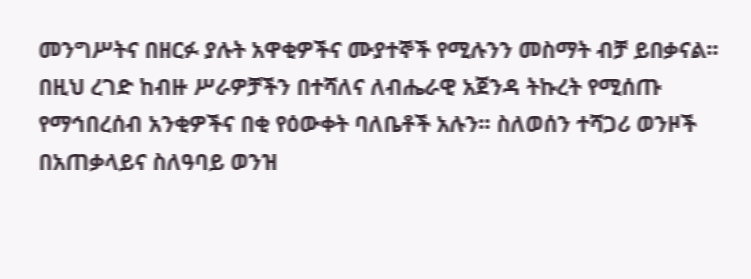መንግሥትና በዘርፉ ያሉት አዋቂዎችና ሙያተኞች የሚሉንን መስማት ብቻ ይበቃናል፡፡
በዚህ ረገድ ከብዙ ሥራዎቻችን በተሻለና ለብሔራዊ አጀንዳ ትኩረት የሚሰጡ የማኅበረሰብ አንቂዎችና በቂ የዕውቀት ባለቤቶች አሉን፡፡ ስለወሰን ተሻጋሪ ወንዞች በአጠቃላይና ስለዓባይ ወንዝ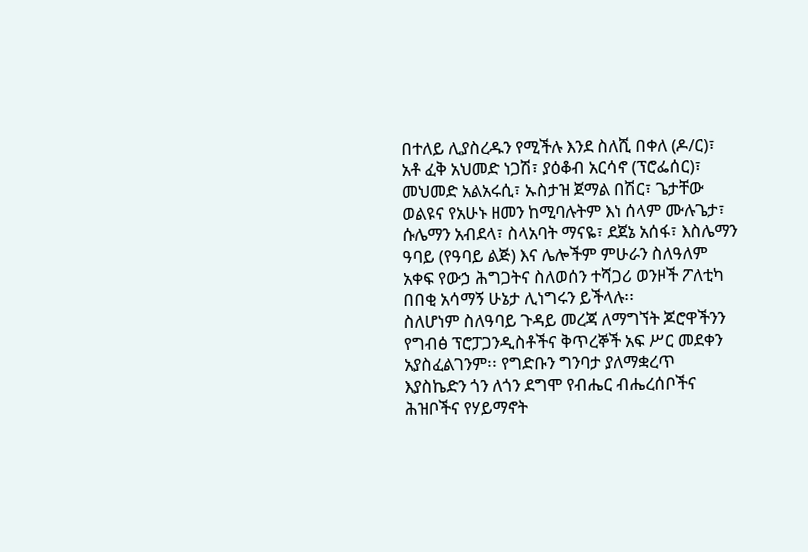በተለይ ሊያስረዱን የሚችሉ እንደ ስለሺ በቀለ (ዶ/ር)፣ አቶ ፈቅ አህመድ ነጋሽ፣ ያዕቆብ አርሳኖ (ፕሮፌሰር)፣ መህመድ አልአሩሲ፣ ኡስታዝ ጀማል በሽር፣ ጌታቸው ወልዩና የአሁኑ ዘመን ከሚባሉትም እነ ሰላም ሙሉጌታ፣ ሱሌማን አብደላ፣ ስላአባት ማናዬ፣ ደጀኔ አሰፋ፣ እስሌማን ዓባይ (የዓባይ ልጅ) እና ሌሎችም ምሁራን ስለዓለም አቀፍ የውኃ ሕግጋትና ስለወሰን ተሻጋሪ ወንዞች ፖለቲካ በበቂ አሳማኝ ሁኔታ ሊነግሩን ይችላሉ፡፡
ስለሆነም ስለዓባይ ጉዳይ መረጃ ለማግኘት ጆሮዋችንን የግብፅ ፕሮፓጋንዲስቶችና ቅጥረኞች አፍ ሥር መደቀን አያስፈልገንም፡፡ የግድቡን ግንባታ ያለማቋረጥ እያስኬድን ጎን ለጎን ደግሞ የብሔር ብሔረሰቦችና ሕዝቦችና የሃይማኖት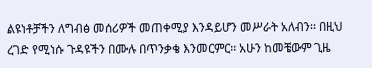ልዩነቶቻችን ለግብፅ መሰሪዎች መጠቀሚያ እንዳይሆን መሥራት አለብን፡፡ በዚህ ረገድ የሚነሱ ጉዳዩችን በሙሉ በጥንቃቄ እንመርምር፡፡ አሁን ከመቼውም ጊዜ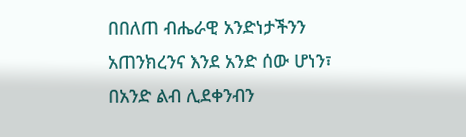በበለጠ ብሔራዊ አንድነታችንን አጠንክረንና እንደ አንድ ሰው ሆነን፣ በአንድ ልብ ሊደቀንብን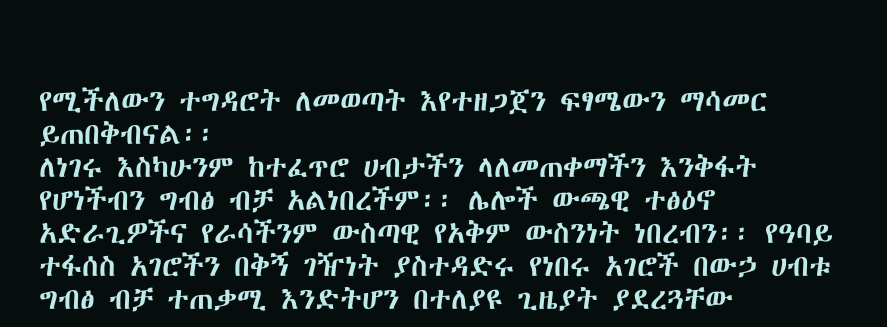የሚችለውን ተግዳሮት ለመወጣት እየተዘጋጀን ፍፃሜውን ማሳመር ይጠበቅብናል፡፡
ለነገሩ እስካሁንም ከተፈጥሮ ሀብታችን ላለመጠቀማችን እንቅፋት የሆነችብን ግብፅ ብቻ አልነበረችም፡፡ ሌሎች ውጫዊ ተፅዕኖ አድራጊዎችና የራሳችንም ውስጣዊ የአቅም ውስንነት ነበረብን፡፡ የዓባይ ተፋሰስ አገሮችን በቅኝ ገዥነት ያስተዳድሩ የነበሩ አገሮች በውኃ ሀብቱ ግብፅ ብቻ ተጠቃሚ እንድትሆን በተለያዩ ጊዜያት ያደረጓቸው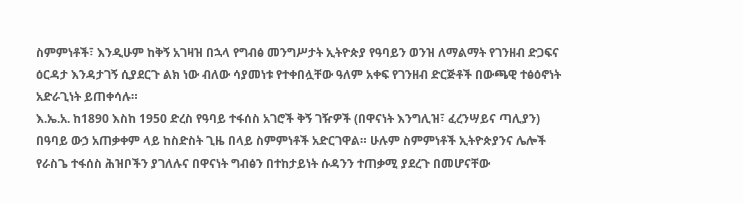ስምምነቶች፣ እንዲሁም ከቅኝ አገዛዝ በኋላ የግብፅ መንግሥታት ኢትዮጵያ የዓባይን ወንዝ ለማልማት የገንዘብ ድጋፍና ዕርዳታ እንዳታገኝ ሲያደርጉ ልክ ነው ብለው ሳያመነቱ የተቀበሏቸው ዓለም አቀፍ የገንዘብ ድርጅቶች በውጫዊ ተፅዕኖነት አድራጊነት ይጠቀሳሉ።
እ.ኤ.አ. ከ1890 እስከ 1950 ድረስ የዓባይ ተፋሰስ አገሮች ቅኝ ገዥዎች (በዋናነት እንግሊዝ፣ ፈረንሣይና ጣሊያን) በዓባይ ውኃ አጠቃቀም ላይ ከስድስት ጊዜ በላይ ስምምነቶች አድርገዋል። ሁሉም ስምምነቶች ኢትዮጵያንና ሌሎች የራስጌ ተፋሰስ ሕዝቦችን ያገለሉና በዋናነት ግብፅን በተከታይነት ሱዳንን ተጠቃሚ ያደረጉ በመሆናቸው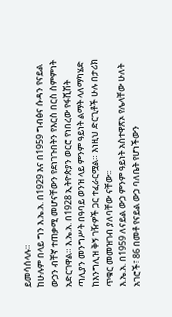ይመሳሰላሉ።
ከሁሉም በላይ ግን እ.ኤ.አ. በ1929 እና በ1959 ግብፅና ሱዳን የናይል ውኃን ብቸኛ ተጠቃሚ መሆናቸውን የደነገጉበትን የእርስ በርስ ስምምነት አድርገዋል። እ.ኤ.አ. በ1928 ኢትዮጵያን ወርሮ የነበረው የፋሺሽት ጣሊያን መንግሥት በዓባይ ወንዝ ላይ ምንም ዓይነት ልማት ላለማካሄድ ከእንግሊዝ ቅኝ ገዥዎች ጋር ተፈራርሟል። እነዚህ ድርጊቶች ሁሉ በታሪክ ጥቁር መመዝገብ ያለባቸው ናቸው፡፡
እ.ኤ.አ. በ1959 ለናይል ውኃ ምንም ዓይነት አስተዋጽኦ የሌላቸው ሁለት አገሮች፣ 86 በመቶ የናይል ውኃ ባለቤት የሆነችውን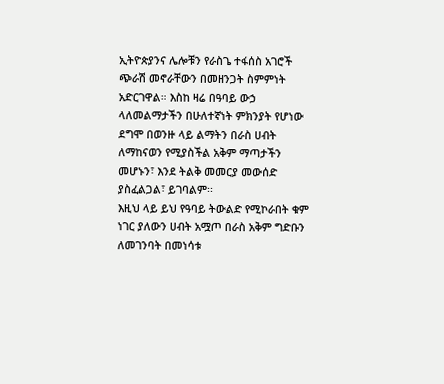ኢትዮጵያንና ሌሎቹን የራስጌ ተፋሰስ አገሮች ጭራሽ መኖራቸውን በመዘንጋት ስምምነት አድርገዋል። እስከ ዛሬ በዓባይ ውኃ ላለመልማታችን በሁለተኛነት ምክንያት የሆነው ደግሞ በወንዙ ላይ ልማትን በራስ ሀብት ለማከናወን የሚያስችል አቅም ማጣታችን መሆኑን፣ እንደ ትልቅ መመርያ መውሰድ ያስፈልጋል፣ ይገባልም፡፡
እዚህ ላይ ይህ የዓባይ ትውልድ የሚኮራበት ቁም ነገር ያለውን ሀብት አሟጦ በራስ አቅም ግድቡን ለመገንባት በመነሳቱ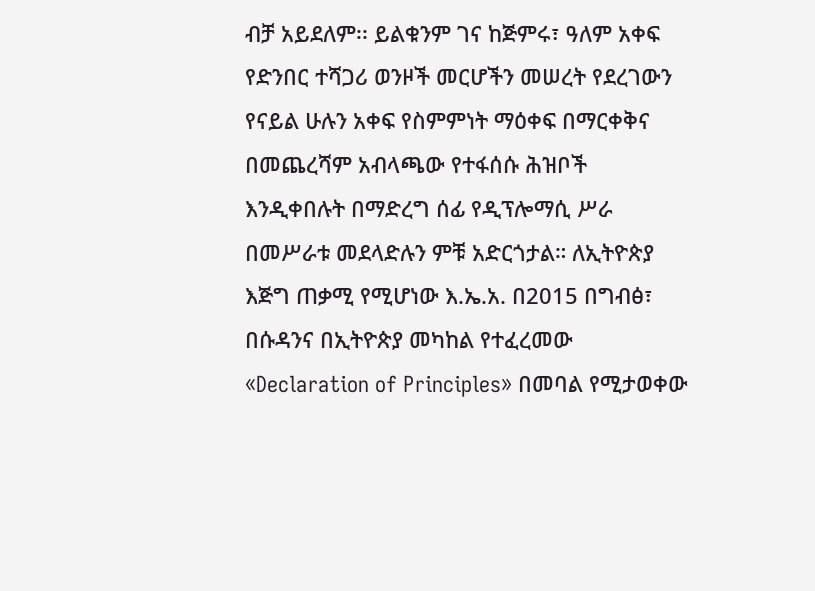ብቻ አይደለም፡፡ ይልቁንም ገና ከጅምሩ፣ ዓለም አቀፍ የድንበር ተሻጋሪ ወንዞች መርሆችን መሠረት የደረገውን የናይል ሁሉን አቀፍ የስምምነት ማዕቀፍ በማርቀቅና በመጨረሻም አብላጫው የተፋሰሱ ሕዝቦች እንዲቀበሉት በማድረግ ሰፊ የዲፕሎማሲ ሥራ በመሥራቱ መደላድሉን ምቹ አድርጎታል። ለኢትዮጵያ እጅግ ጠቃሚ የሚሆነው እ.ኤ.አ. በ2015 በግብፅ፣ በሱዳንና በኢትዮጵያ መካከል የተፈረመው «Declaration of Principles» በመባል የሚታወቀው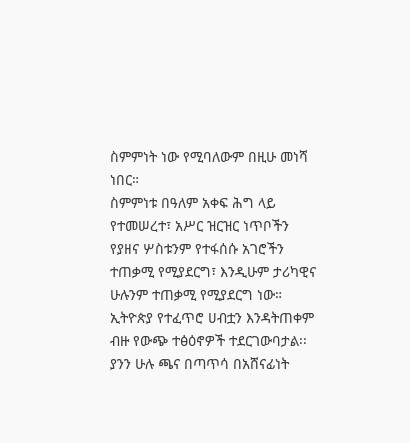ስምምነት ነው የሚባለውም በዚሁ መነሻ ነበር።
ስምምነቱ በዓለም አቀፍ ሕግ ላይ የተመሠረተ፣ አሥር ዝርዝር ነጥቦችን የያዘና ሦስቱንም የተፋሰሱ አገሮችን ተጠቃሚ የሚያደርግ፣ እንዲሁም ታሪካዊና ሁሉንም ተጠቃሚ የሚያደርግ ነው። ኢትዮጵያ የተፈጥሮ ሀብቷን እንዳትጠቀም ብዙ የውጭ ተፅዕኖዎች ተደርገውባታል፡፡ ያንን ሁሉ ጫና በጣጥሳ በአሸናፊነት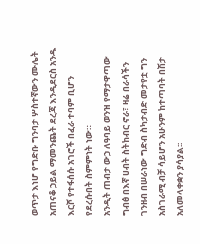ወጥታ እነሆ የግድቡ ግንባታ ሦስተኛውን ሙሌት አጠናቆ ኃይል ማመንጨት ደረጃ እንዲደርስ አንዱ እርሾ የተፋሰሱ አገሮች በፈራ ተባም ቢሆን የደረሱበት ስምምነት ነው።
አንዲት ጠብታ ውኃ ለዓባይ ወንዝ የማታዋጣው ግብፅ በእኛ ሀብት ስትከብር ኖራ፣ ዛሬ በራሳችን ገንዘብ በሠራነው ግድብ ስካታብድ መታየቷ ግን አስገራሚ ብቻ ሳይሆን አሁንም ከተጣባት በሽታ አለመላቀቋን ያሳያል፡፡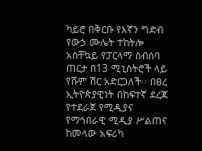ካይሮ በቅርቡ የእኛን ግድብ የውኃ ሙሌት ተከትሎ አስቸኳይ የፓርላማ ስብሰባ ጠርታ በ13 ሚኒስትሮች ላይ የሹም ሽር አድርጋለች፡፡ በፀረ ኢትዮጵያዊነት በከፍተኛ ደረጃ የተደራጀ የሚዲያና የማኅበራዊ ሚዲያ ሥልጠና ከመላው አፍሪካ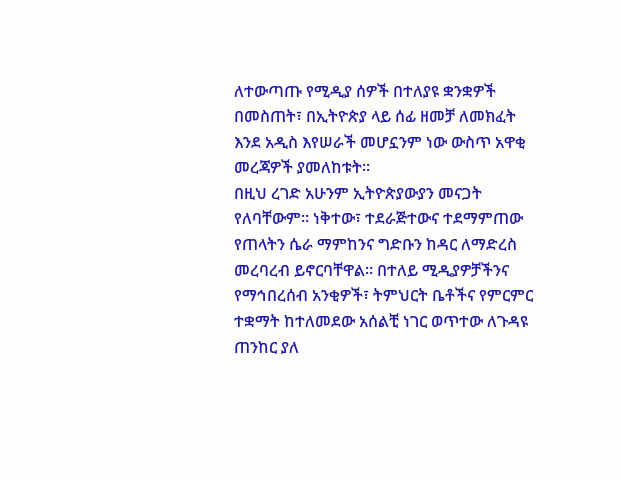ለተውጣጡ የሚዲያ ሰዎች በተለያዩ ቋንቋዎች በመስጠት፣ በኢትዮጵያ ላይ ሰፊ ዘመቻ ለመክፈት እንደ አዲስ እየሠራች መሆኗንም ነው ውስጥ አዋቂ መረጃዎች ያመለከቱት፡፡
በዚህ ረገድ አሁንም ኢትዮጵያውያን መናጋት የለባቸውም፡፡ ነቅተው፣ ተደራጅተውና ተደማምጠው የጠላትን ሴራ ማምከንና ግድቡን ከዳር ለማድረስ መረባረብ ይኖርባቸዋል፡፡ በተለይ ሚዲያዎቻችንና የማኅበረሰብ አንቂዎች፣ ትምህርት ቤቶችና የምርምር ተቋማት ከተለመደው አሰልቺ ነገር ወጥተው ለጉዳዩ ጠንከር ያለ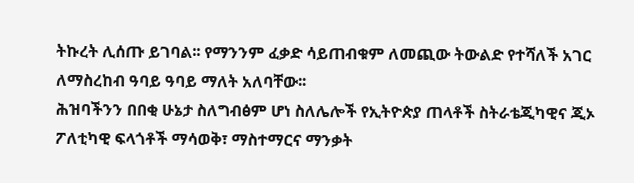ትኩረት ሊሰጡ ይገባል፡፡ የማንንም ፈቃድ ሳይጠብቁም ለመጪው ትውልድ የተሻለች አገር ለማስረከብ ዓባይ ዓባይ ማለት አለባቸው፡፡
ሕዝባችንን በበቂ ሁኔታ ስለግብፅም ሆነ ስለሌሎች የኢትዮጵያ ጠላቶች ስትራቴጂካዊና ጂኦ ፖለቲካዊ ፍላጎቶች ማሳወቅ፣ ማስተማርና ማንቃት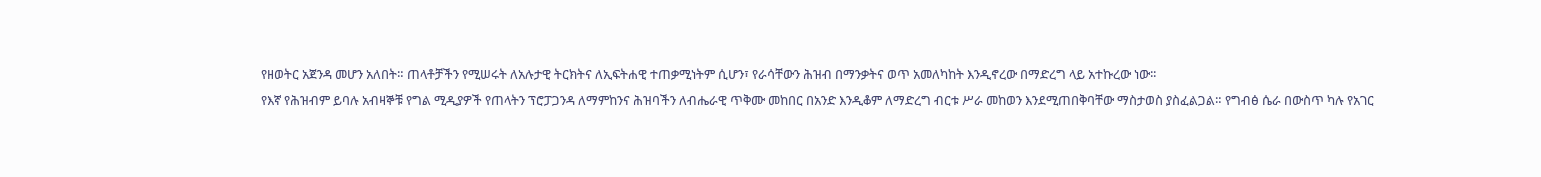የዘወትር አጀንዳ መሆን አለበት። ጠላቶቻችን የሚሠሩት ለአሉታዊ ትርክትና ለኢፍትሐዊ ተጠቃሚነትም ሲሆን፣ የራሳቸውን ሕዝብ በማንቃትና ወጥ አመለካከት እንዲኖረው በማድረግ ላይ አተኩረው ነው፡፡
የእኛ የሕዝብም ይባሉ አብዛኞቹ የግል ሚዲያዎች የጠላትን ፕሮፓጋንዳ ለማምከንና ሕዝባችን ለብሔራዊ ጥቅሙ መከበር በአንድ እንዲቆም ለማድረግ ብርቱ ሥራ መከወን እንደሚጠበቅባቸው ማስታወስ ያስፈልጋል። የግብፅ ሴራ በውስጥ ካሉ የአገር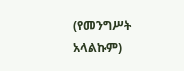(የመንግሥት አላልኩም)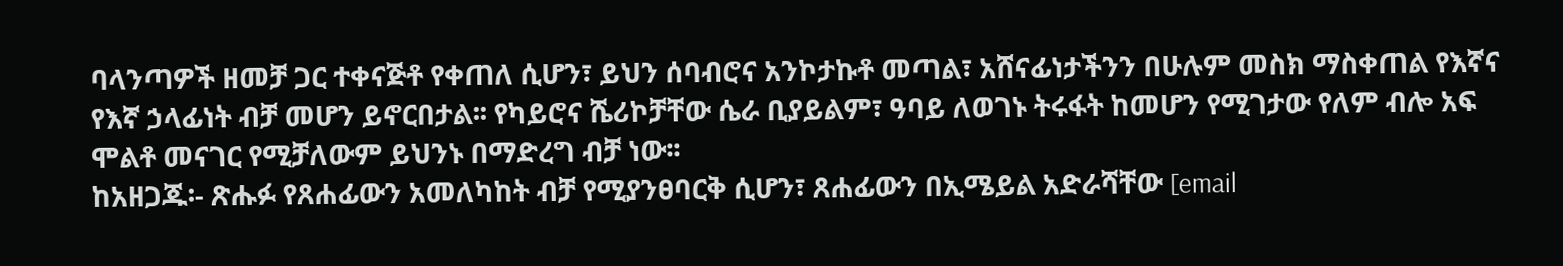ባላንጣዎች ዘመቻ ጋር ተቀናጅቶ የቀጠለ ሲሆን፣ ይህን ሰባብሮና አንኮታኩቶ መጣል፣ አሸናፊነታችንን በሁሉም መስክ ማስቀጠል የእኛና የእኛ ኃላፊነት ብቻ መሆን ይኖርበታል፡፡ የካይሮና ሼሪኮቻቸው ሴራ ቢያይልም፣ ዓባይ ለወገኑ ትሩፋት ከመሆን የሚገታው የለም ብሎ አፍ ሞልቶ መናገር የሚቻለውም ይህንኑ በማድረግ ብቻ ነው፡፡
ከአዘጋጁ፡- ጽሑፉ የጸሐፊውን አመለካከት ብቻ የሚያንፀባርቅ ሲሆን፣ ጸሐፊውን በኢሜይል አድራሻቸው [email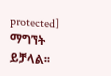protected] ማግኘት ይቻላል፡፡